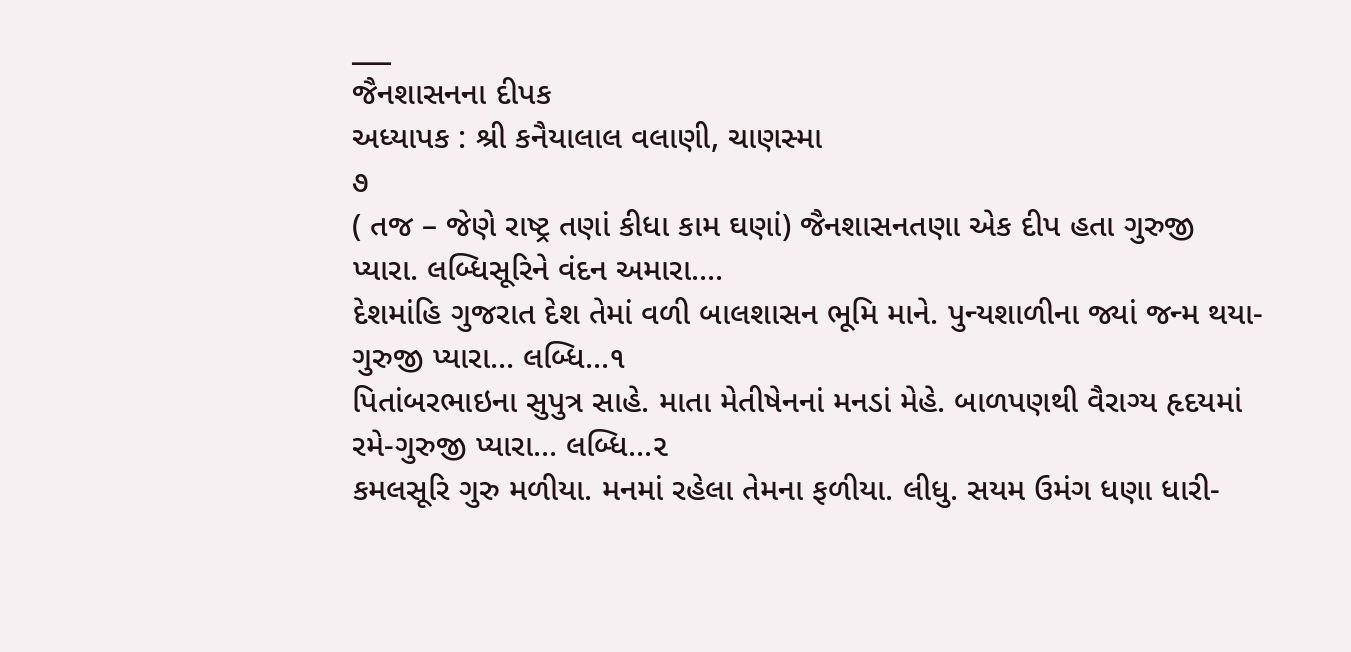___
જૈનશાસનના દીપક
અધ્યાપક : શ્રી કનૈયાલાલ વલાણી, ચાણસ્મા
૭
( તજ – જેણે રાષ્ટ્ર તણાં કીધા કામ ઘણાં) જૈનશાસનતણા એક દીપ હતા ગુરુજી પ્યારા. લબ્ધિસૂરિને વંદન અમારા....
દેશમાંહિ ગુજરાત દેશ તેમાં વળી બાલશાસન ભૂમિ માને. પુન્યશાળીના જ્યાં જન્મ થયા-ગુરુજી પ્યારા... લબ્ધિ...૧
પિતાંબરભાઇના સુપુત્ર સાહે. માતા મેતીષેનનાં મનડાં મેહે. બાળપણથી વૈરાગ્ય હૃદયમાં રમે-ગુરુજી પ્યારા... લબ્ધિ...૨
કમલસૂરિ ગુરુ મળીયા. મનમાં રહેલા તેમના ફળીયા. લીધુ. સયમ ઉમંગ ધણા ધારી-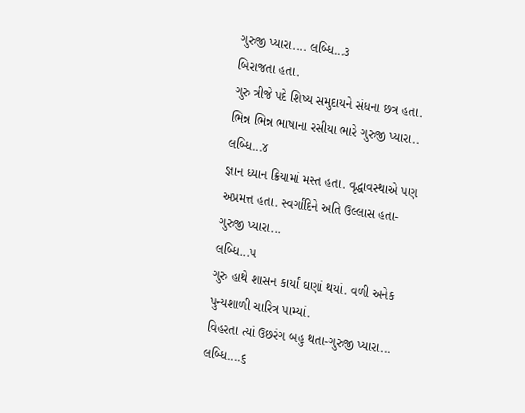ગુરુજી પ્યારા.... લબ્ધિ...૩
બિરાજતા હતા.
ગુરુ ત્રીજે પદે શિષ્ય સમુદાયને સંધના છત્ર હતા.
ભિન્ન ભિન્ન ભાષાના રસીયા ભારે ગુરુજી પ્યારા..
લબ્ધિ...૪
જ્ઞાન ધ્યાન ક્રિયામાં મસ્ત હતા. વૃદ્ધાવસ્થાએ પણ અપ્રમત્ત હતા. સ્વર્ગાંદિને અતિ ઉલ્લાસ હતા-ગુરુજી પ્યારા...
લબ્ધિ...૫
ગુરુ હાથે શાસન કાર્યાં ઘણાં થયાં. વળી અનેક પુન્યશાળી ચારિત્ર પામ્યાં.
વિહરતા ત્યાં ઉછરંગ બહુ થતા-ગુરુજી પ્યારા...
લબ્ધિ....૬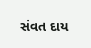સંવત દાય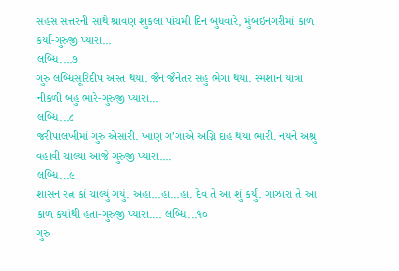સહસ સત્તરની સાથે શ્રાવણ શુકલા પાંચમી દિન બુધવારે, મુંબઇનગરીમાં કાળ કર્યાં-ગુરુજી પ્યારા...
લબ્ધિ....૭
ગુરુ લબ્ધિસૂરિદીપ અસ્ત થયા. જૈન જૈનેતર સહુ ભેગા થયા. સ્મશાન યાત્રા નીકળી બહુ ભારે-ગુરુજી પ્યારા...
લબ્ધિ...૮
જરીપાલખીમાં ગુરુ એસારી. ખાણ ગ’ગાએ અગ્નિ દાહ થયા ભારી. નયને અશ્રુ વહાવી ચાલ્યા આજે ગુરુજી પ્યારા....
લબ્ધિ...૯
શાસન રત્ન કાં ચાલ્યું ગયું. અહા...હા...હા. દેવ તે આ શું કર્યું. ગાઝારા તે આ કાળ કયાંથી હતા-ગુરુજી પ્યારા.... લબ્ધિ...૧૦
ગુરુ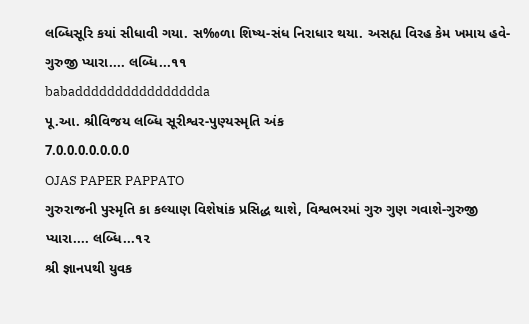લબ્ધિસૂરિ કયાં સીધાવી ગયા. સ‰ળા શિષ્ય-સંધ નિરાધાર થયા. અસહ્ય વિરહ કેમ ખમાય હવે-ગુરુજી પ્યારા.... લબ્ધિ...૧૧
babadddddddddddddddda
પૂ.આ. શ્રીવિજય લબ્ધિ સૂરીશ્વર-પુણ્યસ્મૃતિ અંક
7.0.0.0.0.0.0.0
OJAS PAPER PAPPATO
ગુરુરાજની પુસ્મૃતિ કા કલ્યાણ વિશેષાંક પ્રસિદ્ધ થાશે, વિશ્વભરમાં ગુરુ ગુણ ગવાશે-ગુરુજી પ્યારા.... લબ્ધિ...૧૨
શ્રી જ્ઞાનપથી યુવક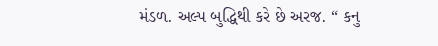મંડળ. અલ્પ બુદ્ધિથી કરે છે અરજ. “ કનુ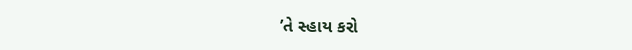’તે સ્હાય કરો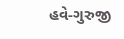હવે-ગુરુજી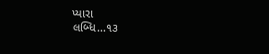પ્યારા
લબ્ધિ...૧૩